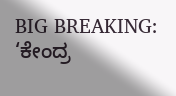BIG BREAKING: ‘ಕೇಂದ್ರ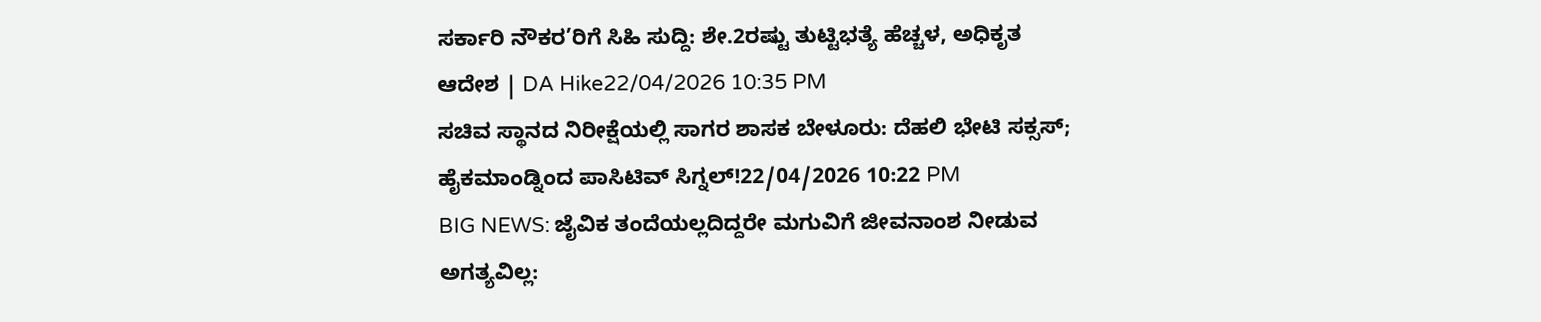ಸರ್ಕಾರಿ ನೌಕರ’ರಿಗೆ ಸಿಹಿ ಸುದ್ದಿ: ಶೇ.2ರಷ್ಟು ತುಟ್ಟಿಭತ್ಯೆ ಹೆಚ್ಚಳ, ಅಧಿಕೃತ ಆದೇಶ | DA Hike22/04/2026 10:35 PM
ಸಚಿವ ಸ್ಥಾನದ ನಿರೀಕ್ಷೆಯಲ್ಲಿ ಸಾಗರ ಶಾಸಕ ಬೇಳೂರು: ದೆಹಲಿ ಭೇಟಿ ಸಕ್ಸಸ್; ಹೈಕಮಾಂಡ್ನಿಂದ ಪಾಸಿಟಿವ್ ಸಿಗ್ನಲ್!22/04/2026 10:22 PM
BIG NEWS: ಜೈವಿಕ ತಂದೆಯಲ್ಲದಿದ್ದರೇ ಮಗುವಿಗೆ ಜೀವನಾಂಶ ನೀಡುವ ಅಗತ್ಯವಿಲ್ಲ: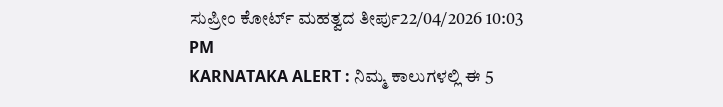ಸುಪ್ರೀಂ ಕೋರ್ಟ್ ಮಹತ್ವದ ತೀರ್ಪು22/04/2026 10:03 PM
KARNATAKA ALERT : ನಿಮ್ಮ ಕಾಲುಗಳಲ್ಲಿ ಈ 5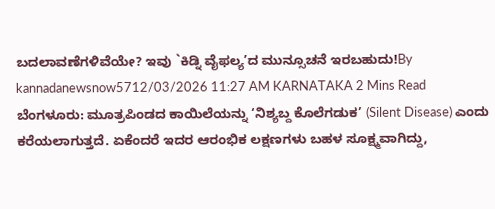ಬದಲಾವಣೆಗಳಿವೆಯೇ? ಇವು `ಕಿಡ್ನಿ ವೈಫಲ್ಯ’ದ ಮುನ್ಸೂಚನೆ ಇರಬಹುದು!By kannadanewsnow5712/03/2026 11:27 AM KARNATAKA 2 Mins Read ಬೆಂಗಳೂರು: ಮೂತ್ರಪಿಂಡದ ಕಾಯಿಲೆಯನ್ನು ‘ನಿಶ್ಯಬ್ದ ಕೊಲೆಗಡುಕ’ (Silent Disease) ಎಂದು ಕರೆಯಲಾಗುತ್ತದೆ. ಏಕೆಂದರೆ ಇದರ ಆರಂಭಿಕ ಲಕ್ಷಣಗಳು ಬಹಳ ಸೂಕ್ಷ್ಮವಾಗಿದ್ದು,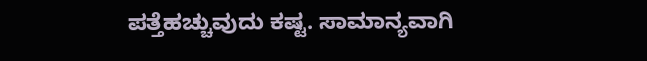ಪತ್ತೆಹಚ್ಚುವುದು ಕಷ್ಟ. ಸಾಮಾನ್ಯವಾಗಿ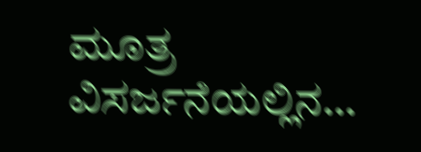ಮೂತ್ರ ವಿಸರ್ಜನೆಯಲ್ಲಿನ…